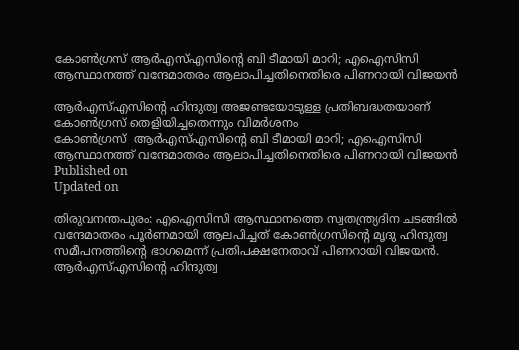കോൺഗ്രസ് ആർഎസ്എസിൻ്റെ ബി ടീമായി മാറി; എഐസിസി ആസ്ഥാനത്ത് വന്ദേമാതരം ആലാപിച്ചതിനെതിരെ പിണറായി വിജയൻ

ആർഎസ്എസിന്റെ ഹിന്ദുത്വ അജണ്ടയോടുള്ള പ്രതിബദ്ധതയാണ് കോൺഗ്രസ് തെളിയിച്ചതെന്നും വിമർശനം
കോൺഗ്രസ്  ആർഎസ്എസിൻ്റെ ബി ടീമായി മാറി; എഐസിസി ആസ്ഥാനത്ത് വന്ദേമാതരം ആലാപിച്ചതിനെതിരെ പിണറായി വിജയൻ
Published on
Updated on

തിരുവനന്തപുരം: എഐസിസി ആസ്ഥാനത്തെ സ്വതന്ത്ര്യദിന ചടങ്ങിൽ വന്ദേമാതരം പൂർണമായി ആലപിച്ചത് കോൺഗ്രസിൻ്റെ മൃദു ഹിന്ദുത്വ സമീപനത്തിൻ്റെ ഭാഗമെന്ന് പ്രതിപക്ഷനേതാവ് പിണറായി വിജയൻ. ആർഎസ്എസിന്റെ ഹിന്ദുത്വ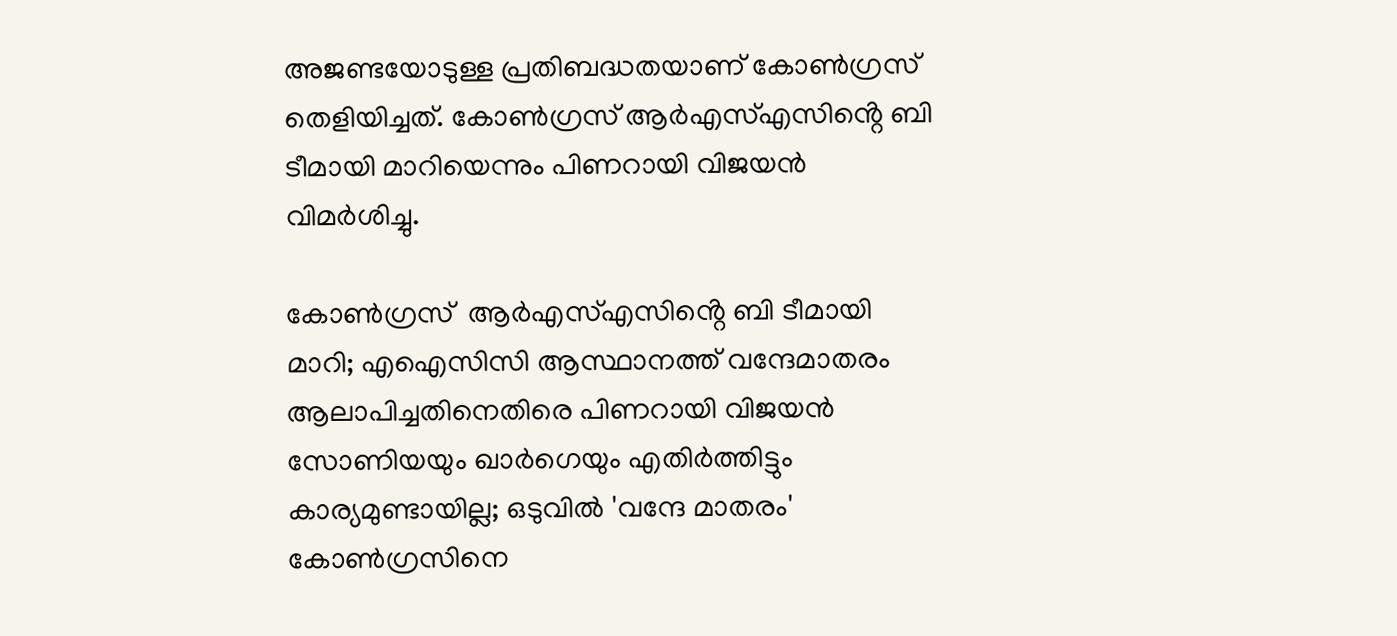അജണ്ടയോടുള്ള പ്രതിബദ്ധതയാണ് കോൺഗ്രസ് തെളിയിച്ചത്. കോൺഗ്രസ് ആർഎസ്എസിൻ്റെ ബി ടീമായി മാറിയെന്നും പിണറായി വിജയൻ വിമർശിച്ചു.

കോൺഗ്രസ്  ആർഎസ്എസിൻ്റെ ബി ടീമായി മാറി; എഐസിസി ആസ്ഥാനത്ത് വന്ദേമാതരം ആലാപിച്ചതിനെതിരെ പിണറായി വിജയൻ
സോണിയയും ഖാര്‍ഗെയും എതിര്‍ത്തിട്ടും കാര്യമുണ്ടായില്ല; ഒടുവില്‍ 'വന്ദേ മാതരം' കോണ്‍ഗ്രസിനെ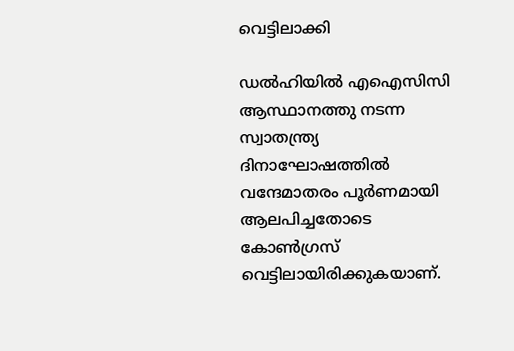വെട്ടിലാക്കി

ഡല്‍ഹിയില്‍ എഐസിസി ആസ്ഥാനത്തു നടന്ന സ്വാതന്ത്ര്യ ദിനാഘോഷത്തില്‍ വന്ദേമാതരം പൂര്‍ണമായി ആലപിച്ചതോടെ കോൺഗ്രസ് വെട്ടിലായിരിക്കുകയാണ്.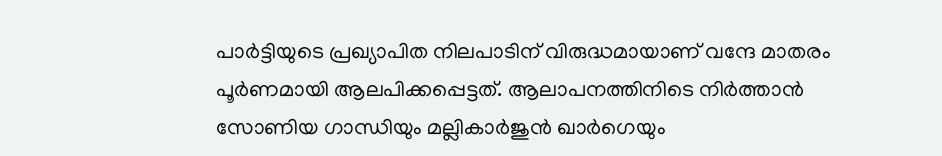പാര്‍ട്ടിയുടെ പ്രഖ്യാപിത നിലപാടിന് വിരുദ്ധമായാണ് വന്ദേ മാതരം പൂര്‍ണമായി ആലപിക്കപ്പെട്ടത്. ആലാപനത്തിനിടെ നിർത്താൻ സോണിയ ഗാന്ധിയും മല്ലികാര്‍ജുന്‍ ഖാര്‍ഗെയും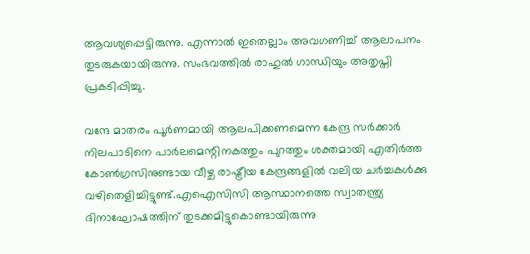ആവശ്യപ്പെട്ടിരുന്നു. എന്നാല്‍ ഇതെല്ലാം അവഗണിച്ച് ആലാപനം തുടരുകയായിരുന്നു. സംഭവത്തില്‍ രാഹുല്‍ ഗാന്ധിയും അതൃപ്തി പ്രകടിപ്പിച്ചു.

വന്ദേ മാതരം പൂര്‍ണമായി ആലപിക്കണമെന്ന കേന്ദ്ര സര്‍ക്കാര്‍ നിലപാടിനെ പാര്‍ലമെന്റിനകത്തും പുറത്തും ശക്തമായി എതിര്‍ത്ത കോണ്‍ഗ്രസിനുണ്ടായ വീഴ്ച രാഷ്ട്രീയ കേന്ദ്രങ്ങളില്‍ വലിയ ചര്‍ച്ചകള്‍ക്കു വഴിതെളിച്ചിട്ടുണ്ട്.എഐസിസി ആസ്ഥാനത്തെ സ്വാതന്ത്ര്യ ദിനാഘോഷത്തിന് തുടക്കമിട്ടുകൊണ്ടായിരുന്നു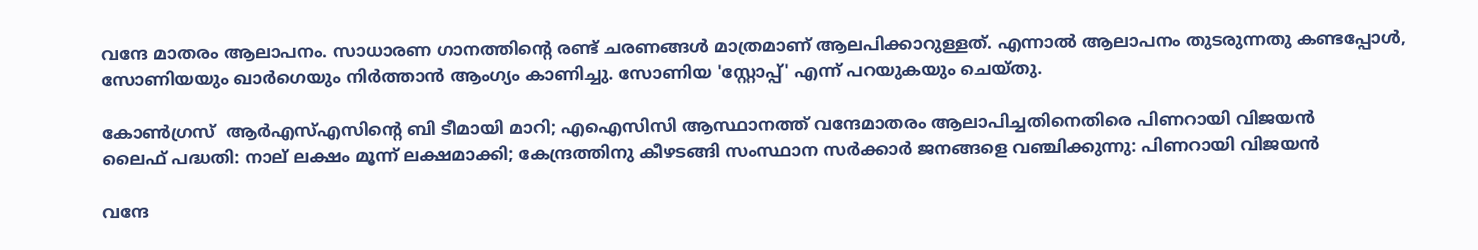വന്ദേ മാതരം ആലാപനം. സാധാരണ ഗാനത്തിന്റെ രണ്ട് ചരണങ്ങള്‍ മാത്രമാണ് ആലപിക്കാറുള്ളത്. എന്നാല്‍ ആലാപനം തുടരുന്നതു കണ്ടപ്പോള്‍, സോണിയയും ഖാര്‍ഗെയും നിര്‍ത്താന്‍ ആംഗ്യം കാണിച്ചു. സോണിയ 'സ്റ്റോപ്പ്' എന്ന് പറയുകയും ചെയ്തു.

കോൺഗ്രസ്  ആർഎസ്എസിൻ്റെ ബി ടീമായി മാറി; എഐസിസി ആസ്ഥാനത്ത് വന്ദേമാതരം ആലാപിച്ചതിനെതിരെ പിണറായി വിജയൻ
ലൈഫ് പദ്ധതി: നാല് ലക്ഷം മൂന്ന് ലക്ഷമാക്കി; കേന്ദ്രത്തിനു കീഴടങ്ങി സംസ്ഥാന സര്‍ക്കാര്‍ ജനങ്ങളെ വഞ്ചിക്കുന്നു: പിണറായി വിജയന്‍

വന്ദേ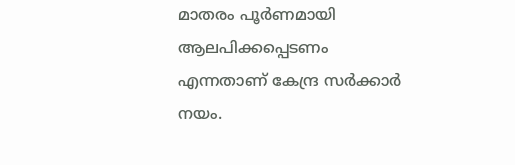മാതരം പൂര്‍ണമായി ആലപിക്കപ്പെടണം എന്നതാണ് കേന്ദ്ര സര്‍ക്കാര്‍ നയം.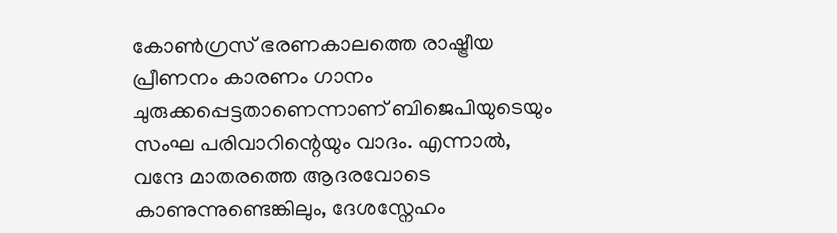കോണ്‍ഗ്രസ് ഭരണകാലത്തെ രാഷ്ട്രീയ പ്രീണനം കാരണം ഗാനം ചുരുക്കപ്പെട്ടതാണെന്നാണ് ബിജെപിയുടെയും സംഘ പരിവാറിന്റെയും വാദം. എന്നാല്‍, വന്ദേ മാതരത്തെ ആദരവോടെ കാണുന്നുണ്ടെങ്കിലും, ദേശസ്നേഹം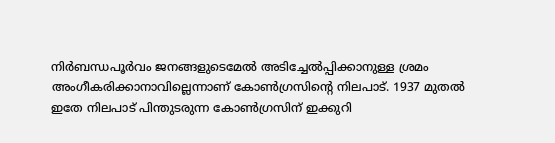നിര്‍ബന്ധപൂര്‍വം ജനങ്ങളുടെമേല്‍ അടിച്ചേല്‍പ്പിക്കാനുള്ള ശ്രമം അംഗീകരിക്കാനാവില്ലെന്നാണ് കോണ്‍ഗ്രസിന്റെ നിലപാട്. 1937 മുതൽ ഇതേ നിലപാട് പിന്തുടരുന്ന കോൺഗ്രസിന് ഇക്കുറി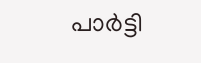പാര്‍ട്ടി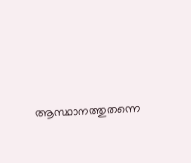ആസ്ഥാനത്തുതന്നെ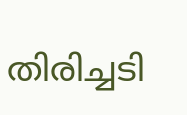തിരിച്ചടി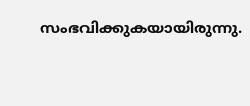സംഭവിക്കുകയായിരുന്നു.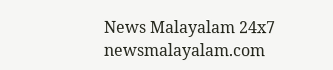News Malayalam 24x7
newsmalayalam.com